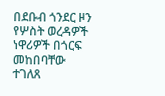በደቡብ ጎንደር ዞን የሦስት ወረዳዎች ነዋሪዎች በጎርፍ መከበባቸው ተገለጸ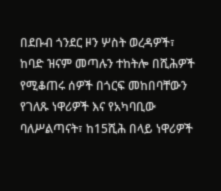በደቡብ ጎንደር ዞን ሦስት ወረዳዎች፣ ከባድ ዝናም መጣሉን ተከትሎ በሺሕዎች የሚቆጠሩ ሰዎች በጎርፍ መከበባቸውን የገለጹ ነዋሪዎች እና የአካባቢው ባለሥልጣናት፣ ከ15ሺሕ በላይ ነዋሪዎች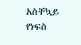አስቸኳይ የነፍስ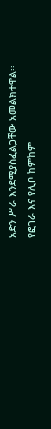አድን ሥራ እንደሚያስፈልጋቸው አመልክተዋል፡፡
የፎገራ እና የሊቦ ከምከም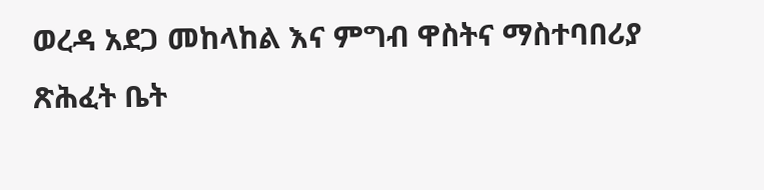ወረዳ አደጋ መከላከል እና ምግብ ዋስትና ማስተባበሪያ ጽሕፈት ቤት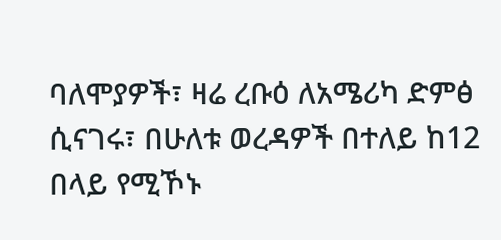ባለሞያዎች፣ ዛሬ ረቡዕ ለአሜሪካ ድምፅ ሲናገሩ፣ በሁለቱ ወረዳዎች በተለይ ከ12 በላይ የሚኾኑ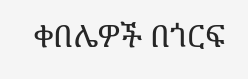ቀበሌዎች በጎርፍ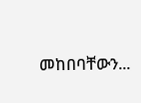መከበባቸውን...